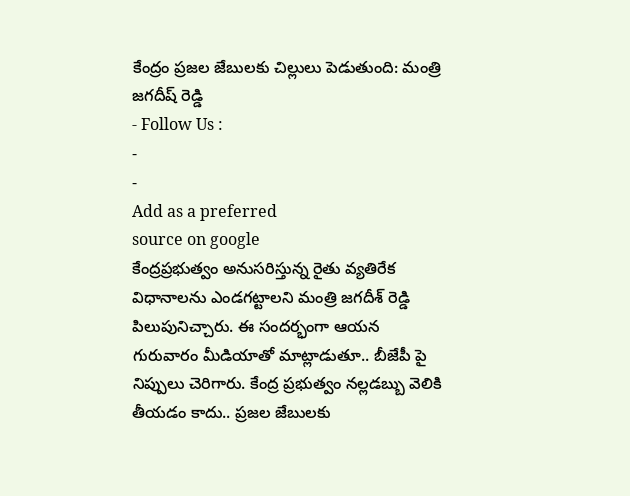కేంద్రం ప్రజల జేబులకు చిల్లులు పెడుతుంది: మంత్రి జగదీష్ రెడ్డి
- Follow Us :
-
-
Add as a preferred
source on google
కేంద్రప్రభుత్వం అనుసరిస్తున్న రైతు వ్యతిరేక విధానాలను ఎండగట్టాలని మంత్రి జగదీశ్ రెడ్డి పిలుపునిచ్చారు. ఈ సందర్భంగా ఆయన గురువారం మీడియాతో మాట్లాడుతూ.. బీజేపీ పై నిప్పులు చెరిగారు. కేంద్ర ప్రభుత్వం నల్లడబ్బు వెలికి తీయడం కాదు.. ప్రజల జేబులకు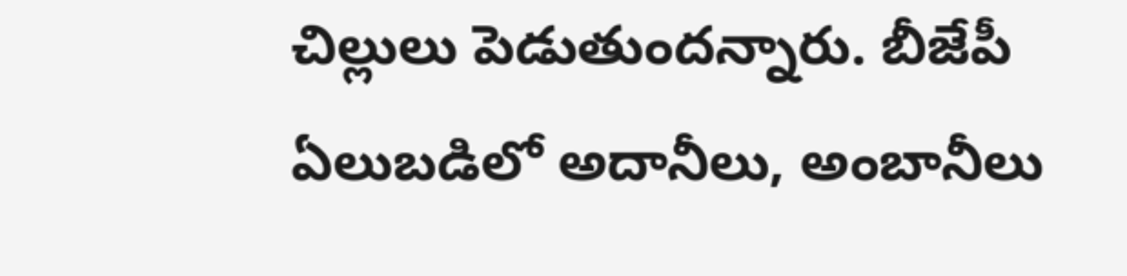చిల్లులు పెడుతుందన్నారు. బీజేపీ ఏలుబడిలో అదానీలు, అంబానీలు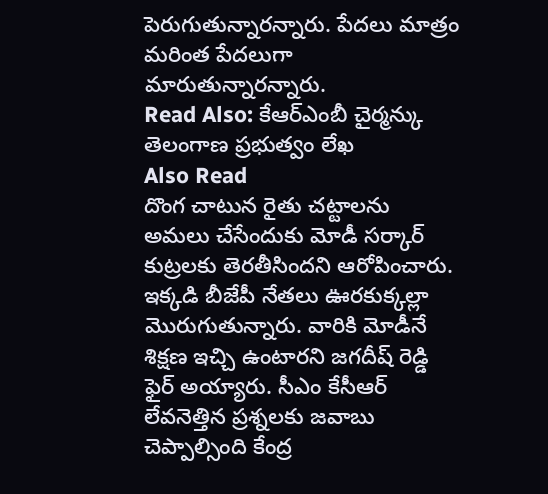పెరుగుతున్నారన్నారు. పేదలు మాత్రం మరింత పేదలుగా మారుతున్నారన్నారు.
Read Also: కేఆర్ఎంబీ చైర్మన్కు తెలంగాణ ప్రభుత్వం లేఖ
Also Read
దొంగ చాటున రైతు చట్టాలను అమలు చేసేందుకు మోడీ సర్కార్ కుట్రలకు తెరతీసిందని ఆరోపించారు. ఇక్కడి బీజేపీ నేతలు ఊరకుక్కల్లా మొరుగుతున్నారు. వారికి మోడీనే శిక్షణ ఇచ్చి ఉంటారని జగదీష్ రెడ్డి ఫైర్ అయ్యారు. సీఎం కేసీఆర్ లేవనెత్తిన ప్రశ్నలకు జవాబు చెప్పాల్సింది కేంద్ర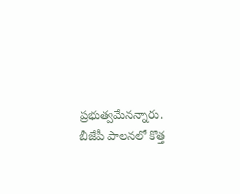ప్రభుత్వమేనన్నారు. బీజేపీ పాలనలో కొత్త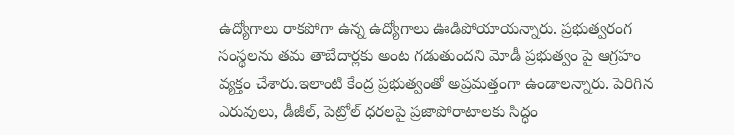ఉద్యోగాలు రాకపోగా ఉన్న ఉద్యోగాలు ఊడిపోయాయన్నారు. ప్రభుత్వరంగ సంస్థలను తమ తాబేదార్లకు అంట గడుతుందని మోడీ ప్రభుత్వం పై ఆగ్రహం వ్యక్తం చేశారు.ఇలాంటి కేంద్ర ప్రభుత్వంతో అప్రమత్తంగా ఉండాలన్నారు. పెరిగిన ఎరువులు, డీజీల్, పెట్రోల్ ధరలపై ప్రజాపోరాటాలకు సిద్ధం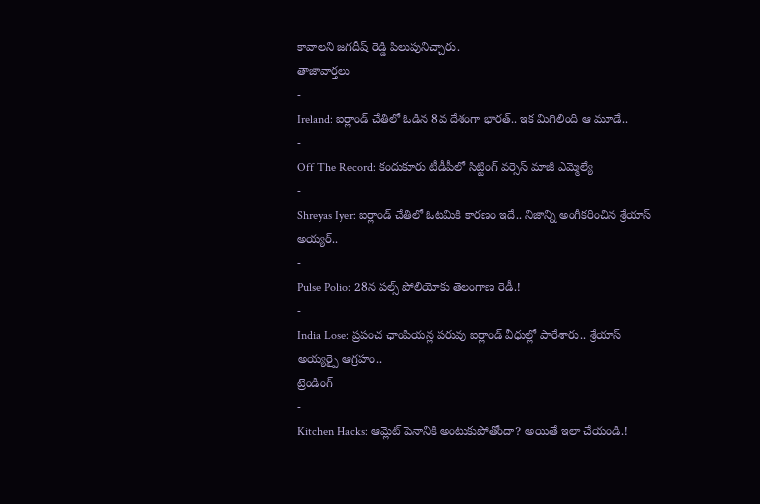కావాలని జగదీష్ రెడ్డి పిలుపునిచ్చారు.
తాజావార్తలు
-
Ireland: ఐర్లాండ్ చేతిలో ఓడిన 8వ దేశంగా భారత్.. ఇక మిగిలింది ఆ మూడే..
-
Off The Record: కందుకూరు టీడీపీలో సిట్టింగ్ వర్సెస్ మాజీ ఎమ్మెల్యే
-
Shreyas Iyer: ఐర్లాండ్ చేతిలో ఓటమికి కారణం ఇదే.. నిజాన్ని అంగీకరించిన శ్రేయాస్ అయ్యర్..
-
Pulse Polio: 28న పల్స్ పోలియోకు తెలంగాణ రెడీ.!
-
India Lose: ప్రపంచ ఛాంపియన్ల పరువు ఐర్లాండ్ వీధుల్లో పారేశారు.. శ్రేయాస్ అయ్యర్పై ఆగ్రహం..
ట్రెండింగ్
-
Kitchen Hacks: ఆమ్లెట్ పెనానికి అంటుకుపోతోందా? అయితే ఇలా చేయండి.!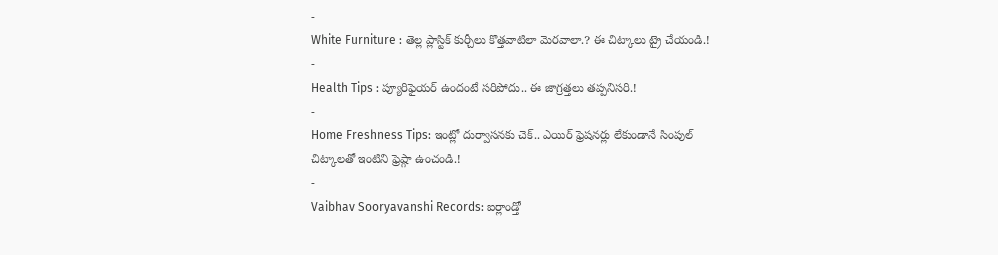-
White Furniture : తెల్ల ప్లాస్టిక్ కుర్చీలు కొత్తవాటిలా మెరవాలా.? ఈ చిట్కాలు ట్రై చేయండి.!
-
Health Tips : ప్యూరిఫైయర్ ఉందంటే సరిపోదు.. ఈ జాగ్రత్తలు తప్పనిసరి.!
-
Home Freshness Tips: ఇంట్లో దుర్వాసనకు చెక్.. ఎయిర్ ఫ్రెషనర్లు లేకుండానే సింపుల్ చిట్కాలతో ఇంటిని ఫ్రెష్గా ఉంచండి.!
-
Vaibhav Sooryavanshi Records: ఐర్లాండ్తో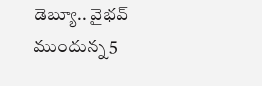డెబ్యూ.. వైభవ్ ముందున్న 5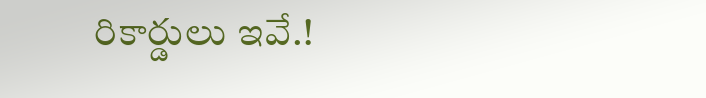రికార్డులు ఇవే.!